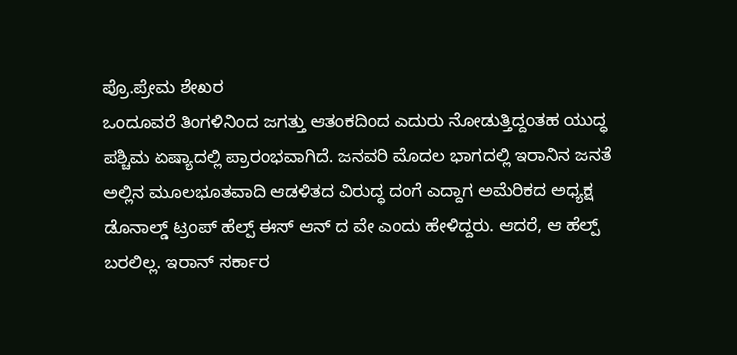ಪ್ರೊ.ಪ್ರೇಮ ಶೇಖರ
ಒಂದೂವರೆ ತಿಂಗಳಿನಿಂದ ಜಗತ್ತು ಆತಂಕದಿಂದ ಎದುರು ನೋಡುತ್ತಿದ್ದಂತಹ ಯುದ್ಧ ಪಶ್ಚಿಮ ಏಷ್ಯಾದಲ್ಲಿ ಪ್ರಾರಂಭವಾಗಿದೆ. ಜನವರಿ ಮೊದಲ ಭಾಗದಲ್ಲಿ ಇರಾನಿನ ಜನತೆ ಅಲ್ಲಿನ ಮೂಲಭೂತವಾದಿ ಆಡಳಿತದ ವಿರುದ್ಧ ದಂಗೆ ಎದ್ದಾಗ ಅಮೆರಿಕದ ಅಧ್ಯಕ್ಷ ಡೊನಾಲ್ಡ್ ಟ್ರಂಪ್ ಹೆಲ್ಪ್ ಈಸ್ ಆನ್ ದ ವೇ ಎಂದು ಹೇಳಿದ್ದರು. ಆದರೆ, ಆ ಹೆಲ್ಪ್ ಬರಲಿಲ್ಲ. ಇರಾನ್ ಸರ್ಕಾರ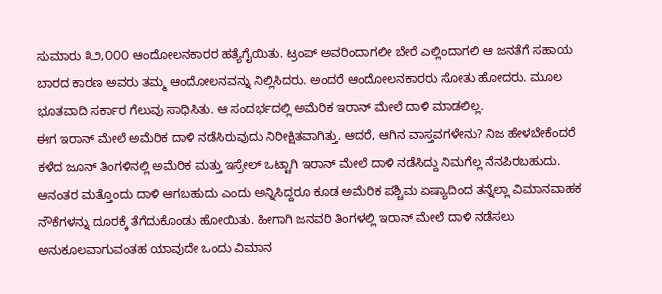ಸುಮಾರು ೩೨,೦೦೦ ಆಂದೋಲನಕಾರರ ಹತ್ಯೆಗೈಯಿತು. ಟ್ರಂಪ್ ಅವರಿಂದಾಗಲೀ ಬೇರೆ ಎಲ್ಲಿಂದಾಗಲಿ ಆ ಜನತೆಗೆ ಸಹಾಯ ಬಾರದ ಕಾರಣ ಅವರು ತಮ್ಮ ಆಂದೋಲನವನ್ನು ನಿಲ್ಲಿಸಿದರು. ಅಂದರೆ ಆಂದೋಲನಕಾರರು ಸೋತು ಹೋದರು. ಮೂಲ ಭೂತವಾದಿ ಸರ್ಕಾರ ಗೆಲುವು ಸಾಧಿಸಿತು. ಆ ಸಂದರ್ಭದಲ್ಲಿ ಅಮೆರಿಕ ಇರಾನ್ ಮೇಲೆ ದಾಳಿ ಮಾಡಲಿಲ್ಲ.
ಈಗ ಇರಾನ್ ಮೇಲೆ ಅಮೆರಿಕ ದಾಳಿ ನಡೆಸಿರುವುದು ನಿರೀಕ್ಷಿತವಾಗಿತ್ತು. ಆದರೆ, ಆಗಿನ ವಾಸ್ತವಗಳೇನು? ನಿಜ ಹೇಳಬೇಕೆಂದರೆ ಕಳೆದ ಜೂನ್ ತಿಂಗಳಿನಲ್ಲಿ ಅಮೆರಿಕ ಮತ್ತು ಇಸ್ರೇಲ್ ಒಟ್ಟಾಗಿ ಇರಾನ್ ಮೇಲೆ ದಾಳಿ ನಡೆಸಿದ್ದು ನಿಮಗೆಲ್ಲ ನೆನಪಿರಬಹುದು. ಆನಂತರ ಮತ್ತೊಂದು ದಾಳಿ ಆಗಬಹುದು ಎಂದು ಅನ್ನಿಸಿದ್ದರೂ ಕೂಡ ಅಮೆರಿಕ ಪಶ್ಚಿಮ ಏಷ್ಯಾದಿಂದ ತನ್ನೆಲ್ಲಾ ವಿಮಾನವಾಹಕ ನೌಕೆಗಳನ್ನು ದೂರಕ್ಕೆ ತೆಗೆದುಕೊಂಡು ಹೋಯಿತು. ಹೀಗಾಗಿ ಜನವರಿ ತಿಂಗಳಲ್ಲಿ ಇರಾನ್ ಮೇಲೆ ದಾಳಿ ನಡೆಸಲು ಅನುಕೂಲವಾಗುವಂತಹ ಯಾವುದೇ ಒಂದು ವಿಮಾನ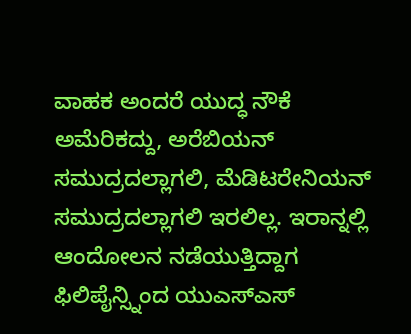ವಾಹಕ ಅಂದರೆ ಯುದ್ಧ ನೌಕೆ ಅಮೆರಿಕದ್ದು, ಅರೆಬಿಯನ್ ಸಮುದ್ರದಲ್ಲಾಗಲಿ, ಮೆಡಿಟರೇನಿಯನ್ ಸಮುದ್ರದಲ್ಲಾಗಲಿ ಇರಲಿಲ್ಲ. ಇರಾನ್ನಲ್ಲಿ ಆಂದೋಲನ ನಡೆಯುತ್ತಿದ್ದಾಗ ಫಿಲಿಪೈನ್ಸ್ನಿಂದ ಯುಎಸ್ಎಸ್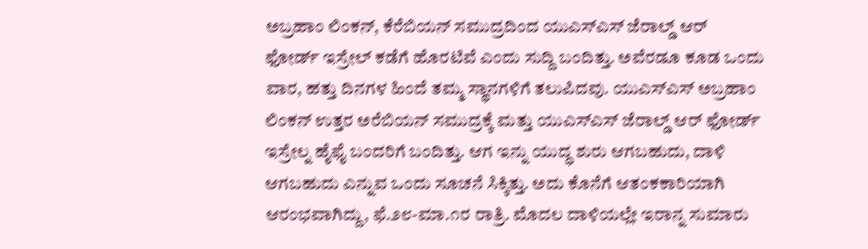ಅಬ್ರಹಾಂ ಲಿಂಕನ್, ಕೆರೆಬಿಯನ್ ಸಮುದ್ರದಿಂದ ಯುಎಸ್ಎಸ್ ಜೆರಾಲ್ಡ್ ಆರ್ ಫೋರ್ಡ್ ಇಸ್ರೇಲ್ ಕಡೆಗೆ ಹೊರಟಿವೆ ಎಂದು ಸುದ್ದಿ ಬಂದಿತ್ತು. ಅವೆರಡೂ ಕೂಡ ಒಂದು ವಾರ, ಹತ್ತು ದಿನಗಳ ಹಿಂದೆ ತಮ್ಮ ಸ್ಥಾನಗಳಿಗೆ ತಲುಪಿದವು. ಯುಎಸ್ಎಸ್ ಅಬ್ರಹಾಂ ಲಿಂಕನ್ ಉತ್ತರ ಅರೆಬಿಯನ್ ಸಮುದ್ರಕ್ಕೆ ಮತ್ತು ಯುಎಸ್ಎಸ್ ಜೆರಾಲ್ಡ್ ಆರ್ ಫೋರ್ಡ್ ಇಸ್ರೇಲ್ನ ಹೈಫೈ ಬಂದರಿಗೆ ಬಂದಿತ್ತು. ಆಗ ಇನ್ನು ಯುದ್ಧ ಶುರು ಆಗಬಹುದು, ದಾಳಿ ಆಗಬಹುದು ಎನ್ನುವ ಒಂದು ಸೂಚನೆ ಸಿಕ್ಕಿತ್ತು. ಅದು ಕೊನೆಗೆ ಆತಂಕಕಾರಿಯಾಗಿ ಆರಂಭವಾಗಿದ್ದು, ಫೆ.೨೮-ಮಾ.೧ರ ರಾತ್ರಿ. ಮೊದಲ ದಾಳಿಯಲ್ಲೇ ಇರಾನ್ನ ಸುಮಾರು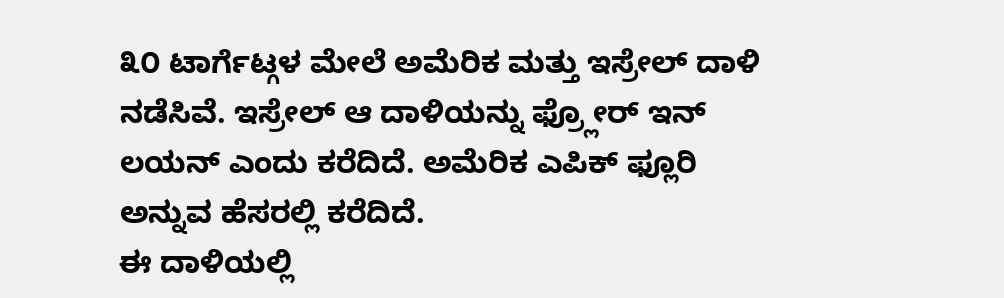೩೦ ಟಾರ್ಗೆಟ್ಗಳ ಮೇಲೆ ಅಮೆರಿಕ ಮತ್ತು ಇಸ್ರೇಲ್ ದಾಳಿ ನಡೆಸಿವೆ. ಇಸ್ರೇಲ್ ಆ ದಾಳಿಯನ್ನು ಫ್ರ್ಲೋರ್ ಇನ್ ಲಯನ್ ಎಂದು ಕರೆದಿದೆ. ಅಮೆರಿಕ ಎಪಿಕ್ ಫ್ಲೂರಿ ಅನ್ನುವ ಹೆಸರಲ್ಲಿ ಕರೆದಿದೆ.
ಈ ದಾಳಿಯಲ್ಲಿ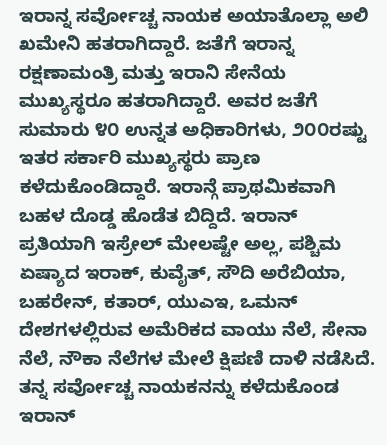ಇರಾನ್ನ ಸರ್ವೋಚ್ಚ ನಾಯಕ ಅಯಾತೊಲ್ಲಾ ಅಲಿ ಖಮೇನಿ ಹತರಾಗಿದ್ದಾರೆ. ಜತೆಗೆ ಇರಾನ್ನ ರಕ್ಷಣಾಮಂತ್ರಿ ಮತ್ತು ಇರಾನಿ ಸೇನೆಯ ಮುಖ್ಯಸ್ಥರೂ ಹತರಾಗಿದ್ದಾರೆ. ಅವರ ಜತೆಗೆ ಸುಮಾರು ೪೦ ಉನ್ನತ ಅಧಿಕಾರಿಗಳು, ೨೦೦ರಷ್ಟು ಇತರ ಸರ್ಕಾರಿ ಮುಖ್ಯಸ್ಥರು ಪ್ರಾಣ ಕಳೆದುಕೊಂಡಿದ್ದಾರೆ. ಇರಾನ್ಗೆ ಪ್ರಾಥಮಿಕವಾಗಿ ಬಹಳ ದೊಡ್ಡ ಹೊಡೆತ ಬಿದ್ದಿದೆ. ಇರಾನ್ ಪ್ರತಿಯಾಗಿ ಇಸ್ರೇಲ್ ಮೇಲಷ್ಟೇ ಅಲ್ಲ, ಪಶ್ಚಿಮ ಏಷ್ಯಾದ ಇರಾಕ್, ಕುವೈತ್, ಸೌದಿ ಅರೆಬಿಯಾ, ಬಹರೇನ್, ಕತಾರ್, ಯುಎಇ, ಒಮನ್ ದೇಶಗಳಲ್ಲಿರುವ ಅಮೆರಿಕದ ವಾಯು ನೆಲೆ, ಸೇನಾ ನೆಲೆ, ನೌಕಾ ನೆಲೆಗಳ ಮೇಲೆ ಕ್ಷಿಪಣಿ ದಾಳಿ ನಡೆಸಿದೆ.
ತನ್ನ ಸರ್ವೋಚ್ಚ ನಾಯಕನನ್ನು ಕಳೆದುಕೊಂಡ ಇರಾನ್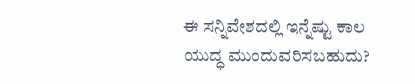ಈ ಸನ್ನಿವೇಶದಲ್ಲಿ ಇನ್ನೆಷ್ಟು ಕಾಲ ಯುದ್ಧ ಮುಂದುವರಿಸಬಹುದು?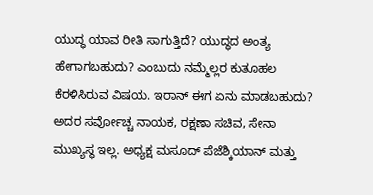ಯುದ್ಧ ಯಾವ ರೀತಿ ಸಾಗುತ್ತಿದೆ? ಯುದ್ಧದ ಅಂತ್ಯ ಹೇಗಾಗಬಹುದು? ಎಂಬುದು ನಮ್ಮೆಲ್ಲರ ಕುತೂಹಲ ಕೆರಳಿಸಿರುವ ವಿಷಯ. ಇರಾನ್ ಈಗ ಏನು ಮಾಡಬಹುದು? ಅದರ ಸರ್ವೋಚ್ಚ ನಾಯಕ, ರಕ್ಷಣಾ ಸಚಿವ, ಸೇನಾ ಮುಖ್ಯಸ್ಥ ಇಲ್ಲ. ಅಧ್ಯಕ್ಷ ಮಸೂದ್ ಪೆಜೆಶ್ಕಿಯಾನ್ ಮತ್ತು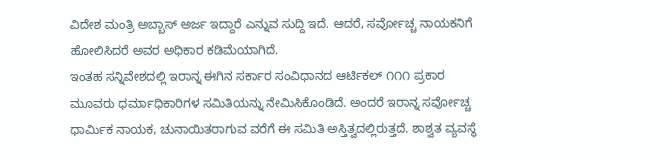ವಿದೇಶ ಮಂತ್ರಿ ಅಬ್ಬಾಸ್ ಅರ್ಜ ಇದ್ದಾರೆ ಎನ್ನುವ ಸುದ್ದಿ ಇದೆ. ಆದರೆ, ಸರ್ವೋಚ್ಚ ನಾಯಕನಿಗೆ ಹೋಲಿಸಿದರೆ ಅವರ ಅಧಿಕಾರ ಕಡಿಮೆಯಾಗಿದೆ.
ಇಂತಹ ಸನ್ನಿವೇಶದಲ್ಲಿ ಇರಾನ್ನ ಈಗಿನ ಸರ್ಕಾರ ಸಂವಿಧಾನದ ಆರ್ಟಿಕಲ್ ೧೧೧ ಪ್ರಕಾರ ಮೂವರು ಧರ್ಮಾಧಿಕಾರಿಗಳ ಸಮಿತಿಯನ್ನು ನೇಮಿಸಿಕೊಂಡಿದೆ. ಅಂದರೆ ಇರಾನ್ನ ಸರ್ವೋಚ್ಚ ಧಾರ್ಮಿಕ ನಾಯಕ, ಚುನಾಯಿತರಾಗುವ ವರೆಗೆ ಈ ಸಮಿತಿ ಅಸ್ತಿತ್ವದಲ್ಲಿರುತ್ತದೆ. ಶಾಶ್ವತ ವ್ಯವಸ್ಥೆ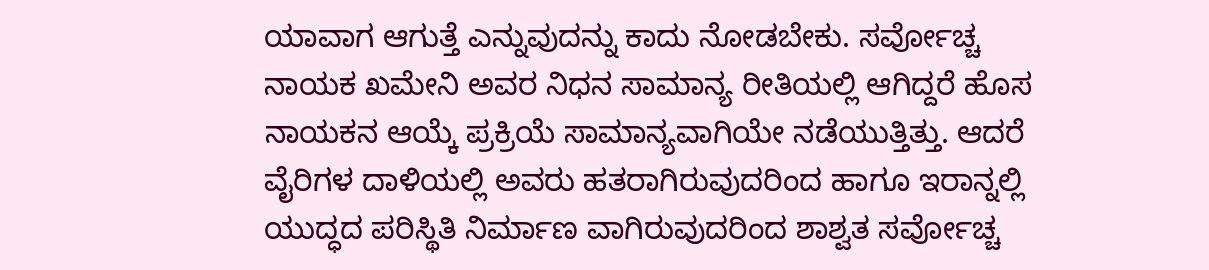ಯಾವಾಗ ಆಗುತ್ತೆ ಎನ್ನುವುದನ್ನು ಕಾದು ನೋಡಬೇಕು. ಸರ್ವೋಚ್ಚ ನಾಯಕ ಖಮೇನಿ ಅವರ ನಿಧನ ಸಾಮಾನ್ಯ ರೀತಿಯಲ್ಲಿ ಆಗಿದ್ದರೆ ಹೊಸ ನಾಯಕನ ಆಯ್ಕೆ ಪ್ರಕ್ರಿಯೆ ಸಾಮಾನ್ಯವಾಗಿಯೇ ನಡೆಯುತ್ತಿತ್ತು. ಆದರೆ ವೈರಿಗಳ ದಾಳಿಯಲ್ಲಿ ಅವರು ಹತರಾಗಿರುವುದರಿಂದ ಹಾಗೂ ಇರಾನ್ನಲ್ಲಿ ಯುದ್ಧದ ಪರಿಸ್ಥಿತಿ ನಿರ್ಮಾಣ ವಾಗಿರುವುದರಿಂದ ಶಾಶ್ವತ ಸರ್ವೋಚ್ಚ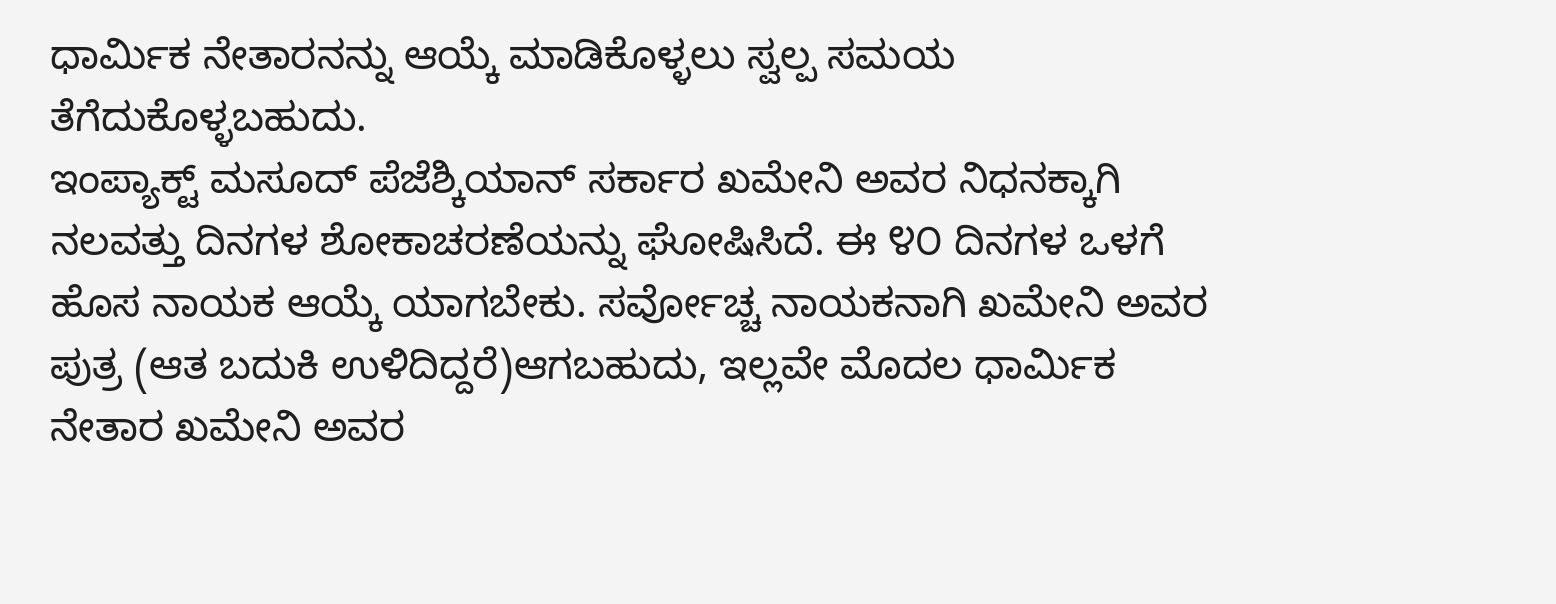ಧಾರ್ಮಿಕ ನೇತಾರನನ್ನು ಆಯ್ಕೆ ಮಾಡಿಕೊಳ್ಳಲು ಸ್ವಲ್ಪ ಸಮಯ ತೆಗೆದುಕೊಳ್ಳಬಹುದು.
ಇಂಪ್ಯಾಕ್ಟ್ ಮಸೂದ್ ಪೆಜೆಶ್ಕಿಯಾನ್ ಸರ್ಕಾರ ಖಮೇನಿ ಅವರ ನಿಧನಕ್ಕಾಗಿ ನಲವತ್ತು ದಿನಗಳ ಶೋಕಾಚರಣೆಯನ್ನು ಘೋಷಿಸಿದೆ. ಈ ೪೦ ದಿನಗಳ ಒಳಗೆ ಹೊಸ ನಾಯಕ ಆಯ್ಕೆ ಯಾಗಬೇಕು. ಸರ್ವೋಚ್ಚ ನಾಯಕನಾಗಿ ಖಮೇನಿ ಅವರ ಪುತ್ರ (ಆತ ಬದುಕಿ ಉಳಿದಿದ್ದರೆ)ಆಗಬಹುದು, ಇಲ್ಲವೇ ಮೊದಲ ಧಾರ್ಮಿಕ ನೇತಾರ ಖಮೇನಿ ಅವರ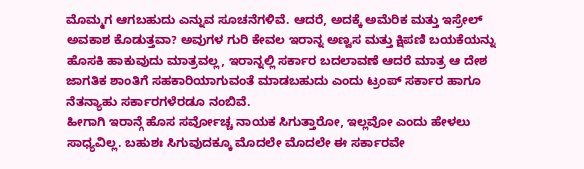ಮೊಮ್ಮಗ ಆಗಬಹುದು ಎನ್ನುವ ಸೂಚನೆಗಳಿವೆ. ಆದರೆ, ಅದಕ್ಕೆ ಅಮೆರಿಕ ಮತ್ತು ಇಸ್ರೇಲ್ ಅವಕಾಶ ಕೊಡುತ್ತವಾ? ಅವುಗಳ ಗುರಿ ಕೇವಲ ಇರಾನ್ನ ಅಣ್ವಸ ಮತ್ತು ಕ್ಷಿಪಣಿ ಬಯಕೆಯನ್ನು ಹೊಸಕಿ ಹಾಕುವುದು ಮಾತ್ರವಲ್ಲ, ಇರಾನ್ನಲ್ಲಿ ಸರ್ಕಾರ ಬದಲಾವಣೆ ಆದರೆ ಮಾತ್ರ ಆ ದೇಶ ಜಾಗತಿಕ ಶಾಂತಿಗೆ ಸಹಕಾರಿಯಾಗುವಂತೆ ಮಾಡಬಹುದು ಎಂದು ಟ್ರಂಪ್ ಸರ್ಕಾರ ಹಾಗೂ ನೆತನ್ಯಾಹು ಸರ್ಕಾರಗಳೆರಡೂ ನಂಬಿವೆ.
ಹೀಗಾಗಿ ಇರಾನ್ಗೆ ಹೊಸ ಸರ್ವೋಚ್ಚ ನಾಯಕ ಸಿಗುತ್ತಾರೋ, ಇಲ್ಲವೋ ಎಂದು ಹೇಳಲು ಸಾಧ್ಯವಿಲ್ಲ. ಬಹುಶಃ ಸಿಗುವುದಕ್ಕೂ ಮೊದಲೇ ಮೊದಲೇ ಈ ಸರ್ಕಾರವೇ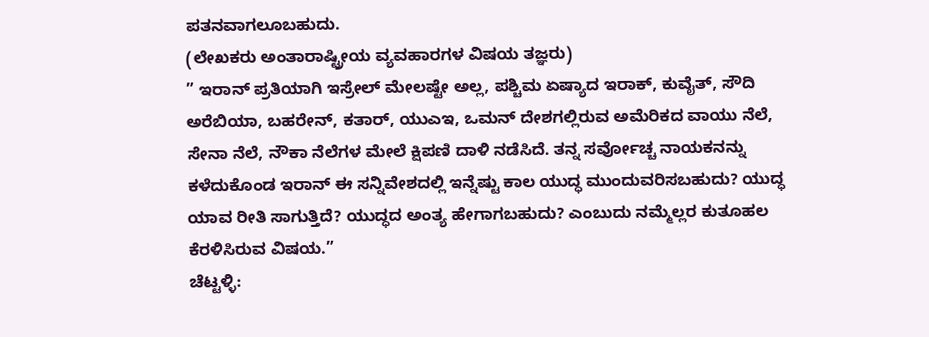ಪತನವಾಗಲೂಬಹುದು.
(ಲೇಖಕರು ಅಂತಾರಾಷ್ಟ್ರೀಯ ವ್ಯವಹಾರಗಳ ವಿಷಯ ತಜ್ಞರು)
” ಇರಾನ್ ಪ್ರತಿಯಾಗಿ ಇಸ್ರೇಲ್ ಮೇಲಷ್ಟೇ ಅಲ್ಲ, ಪಶ್ಚಿಮ ಏಷ್ಯಾದ ಇರಾಕ್, ಕುವೈತ್, ಸೌದಿ ಅರೆಬಿಯಾ, ಬಹರೇನ್, ಕತಾರ್, ಯುಎಇ, ಒಮನ್ ದೇಶಗಲ್ಲಿರುವ ಅಮೆರಿಕದ ವಾಯು ನೆಲೆ, ಸೇನಾ ನೆಲೆ, ನೌಕಾ ನೆಲೆಗಳ ಮೇಲೆ ಕ್ಷಿಪಣಿ ದಾಳಿ ನಡೆಸಿದೆ. ತನ್ನ ಸರ್ವೋಚ್ಚ ನಾಯಕನನ್ನು ಕಳೆದುಕೊಂಡ ಇರಾನ್ ಈ ಸನ್ನಿವೇಶದಲ್ಲಿ ಇನ್ನೆಷ್ಟು ಕಾಲ ಯುದ್ಧ ಮುಂದುವರಿಸಬಹುದು? ಯುದ್ಧ ಯಾವ ರೀತಿ ಸಾಗುತ್ತಿದೆ? ಯುದ್ಧದ ಅಂತ್ಯ ಹೇಗಾಗಬಹುದು? ಎಂಬುದು ನಮ್ಮೆಲ್ಲರ ಕುತೂಹಲ ಕೆರಳಿಸಿರುವ ವಿಷಯ.”
ಚೆಟ್ಟಳ್ಳಿ: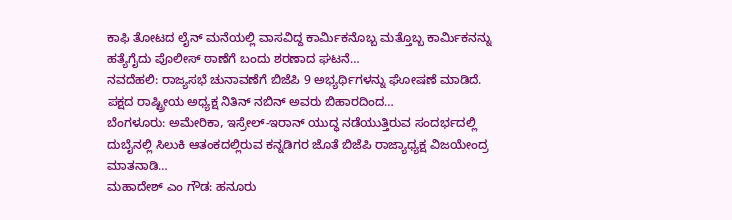ಕಾಫಿ ತೋಟದ ಲೈನ್ ಮನೆಯಲ್ಲಿ ವಾಸವಿದ್ದ ಕಾರ್ಮಿಕನೊಬ್ಬ ಮತ್ತೊಬ್ಬ ಕಾರ್ಮಿಕನನ್ನು ಹತ್ಯೆಗೈದು ಪೊಲೀಸ್ ಠಾಣೆಗೆ ಬಂದು ಶರಣಾದ ಘಟನೆ…
ನವದೆಹಲಿ: ರಾಜ್ಯಸಭೆ ಚುನಾವಣೆಗೆ ಬಿಜೆಪಿ 9 ಅಭ್ಯರ್ಥಿಗಳನ್ನು ಘೋಷಣೆ ಮಾಡಿದೆ. ಪಕ್ಷದ ರಾಷ್ಟ್ರೀಯ ಅಧ್ಯಕ್ಷ ನಿತಿನ್ ನಬಿನ್ ಅವರು ಬಿಹಾರದಿಂದ…
ಬೆಂಗಳೂರು: ಅಮೇರಿಕಾ, ಇಸ್ರೇಲ್-ಇರಾನ್ ಯುದ್ಧ ನಡೆಯುತ್ತಿರುವ ಸಂದರ್ಭದಲ್ಲಿ ದುಬೈನಲ್ಲಿ ಸಿಲುಕಿ ಆತಂಕದಲ್ಲಿರುವ ಕನ್ನಡಿಗರ ಜೊತೆ ಬಿಜೆಪಿ ರಾಜ್ಯಾಧ್ಯಕ್ಷ ವಿಜಯೇಂದ್ರ ಮಾತನಾಡಿ…
ಮಹಾದೇಶ್ ಎಂ ಗೌಡ: ಹನೂರು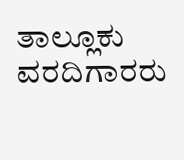ತಾಲ್ಲೂಕು ವರದಿಗಾರರು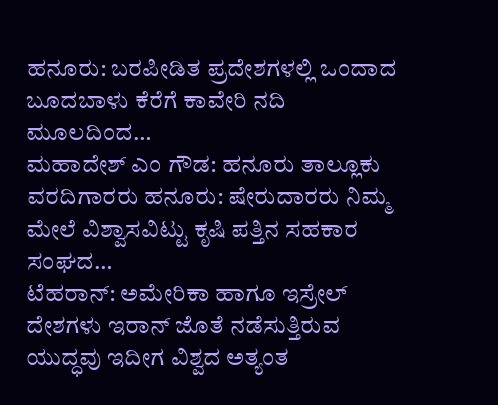ಹನೂರು: ಬರಪೀಡಿತ ಪ್ರದೇಶಗಳಲ್ಲಿ ಒಂದಾದ ಬೂದಬಾಳು ಕೆರೆಗೆ ಕಾವೇರಿ ನದಿ ಮೂಲದಿಂದ…
ಮಹಾದೇಶ್ ಎಂ ಗೌಡ: ಹನೂರು ತಾಲ್ಲೂಕು ವರದಿಗಾರರು ಹನೂರು: ಷೇರುದಾರರು ನಿಮ್ಮ ಮೇಲೆ ವಿಶ್ವಾಸವಿಟ್ಟು ಕೃಷಿ ಪತ್ತಿನ ಸಹಕಾರ ಸಂಘದ…
ಟೆಹರಾನ್: ಅಮೇರಿಕಾ ಹಾಗೂ ಇಸ್ರೇಲ್ ದೇಶಗಳು ಇರಾನ್ ಜೊತೆ ನಡೆಸುತ್ತಿರುವ ಯುದ್ಧವು ಇದೀಗ ವಿಶ್ವದ ಅತ್ಯಂತ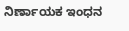ನಿರ್ಣಾಯಕ ಇಂಧನ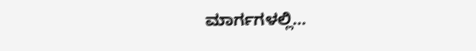ಮಾರ್ಗಗಳಲ್ಲಿ…